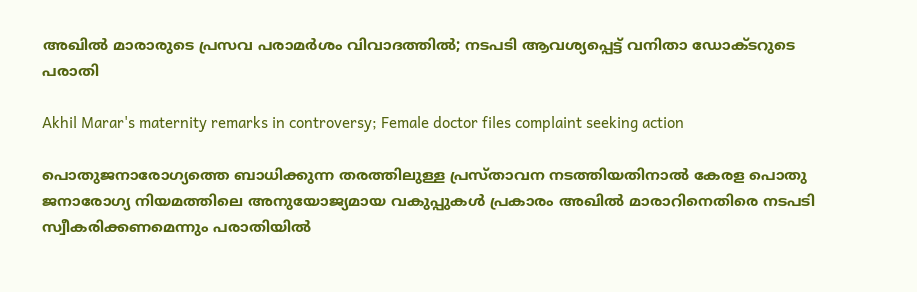അഖിൽ മാരാരുടെ പ്രസവ പരാമർശം വിവാദത്തിൽ; നടപടി ആവശ്യപ്പെട്ട് വനിതാ ഡോക്ടറുടെ പരാതി

Akhil Marar's maternity remarks in controversy; Female doctor files complaint seeking action

പൊതുജനാരോഗ്യത്തെ ബാധിക്കുന്ന തരത്തിലുള്ള പ്രസ്താവന നടത്തിയതിനാൽ കേരള പൊതു ജനാരോഗ്യ നിയമത്തിലെ അനുയോജ്യമായ വകുപ്പുകൾ പ്രകാരം അഖിൽ മാരാറിനെതിരെ നടപടി സ്വീകരിക്കണമെന്നും പരാതിയിൽ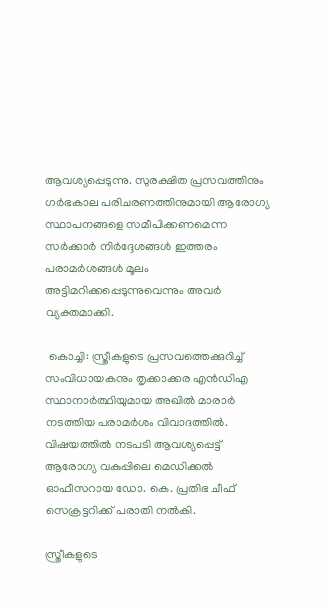ആവശ്യപ്പെടുന്നു. സുരക്ഷിത പ്രസവത്തിനും ഗർഭകാല പരിചരണത്തിനുമായി ആരോഗ്യ സ്ഥാപനങ്ങളെ സമീപിക്കണമെന്ന സർക്കാർ നിർദ്ദേശങ്ങൾ ഇത്തരം പരാമർശങ്ങൾ മൂലം അട്ടിമറിക്കപ്പെടുന്നുവെന്നും അവർ വ്യക്തമാക്കി.

 കൊച്ചി: സ്ത്രീകളുടെ പ്രസവത്തെക്കുറിച്ച് സംവിധായകനും തൃക്കാക്കര എൻഡിഎ സ്ഥാനാർത്ഥിയുമായ അഖിൽ മാരാർ നടത്തിയ പരാമർശം വിവാദത്തിൽ. വിഷയത്തിൽ നടപടി ആവശ്യപ്പെട്ട് ആരോഗ്യ വകുപ്പിലെ മെഡിക്കൽ ഓഫീസറായ ഡോ. കെ. പ്രതിഭ ചീഫ് സെക്രട്ടറിക്ക് പരാതി നൽകി.

സ്ത്രീകളുടെ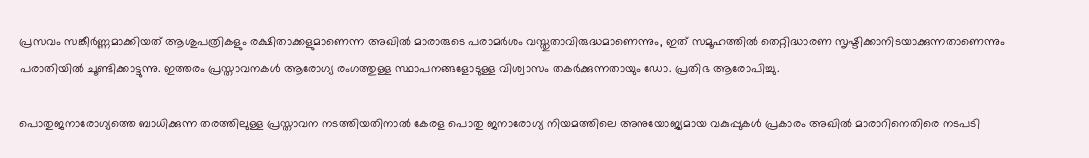പ്രസവം സങ്കീർണ്ണമാക്കിയത് ആശുപത്രികളും രക്ഷിതാക്കളുമാണെന്ന അഖിൽ മാരാരുടെ പരാമർശം വസ്തുതാവിരുദ്ധമാണെന്നും, ഇത് സമൂഹത്തിൽ തെറ്റിദ്ധാരണ സൃഷ്ടിക്കാനിടയാക്കുന്നതാണെന്നും പരാതിയിൽ ചൂണ്ടിക്കാട്ടുന്നു. ഇത്തരം പ്രസ്താവനകൾ ആരോഗ്യ രംഗത്തുള്ള സ്ഥാപനങ്ങളോടുള്ള വിശ്വാസം തകർക്കുന്നതായും ഡോ. പ്രതിഭ ആരോപിച്ചു.

പൊതുജനാരോഗ്യത്തെ ബാധിക്കുന്ന തരത്തിലുള്ള പ്രസ്താവന നടത്തിയതിനാൽ കേരള പൊതു ജനാരോഗ്യ നിയമത്തിലെ അനുയോജ്യമായ വകുപ്പുകൾ പ്രകാരം അഖിൽ മാരാറിനെതിരെ നടപടി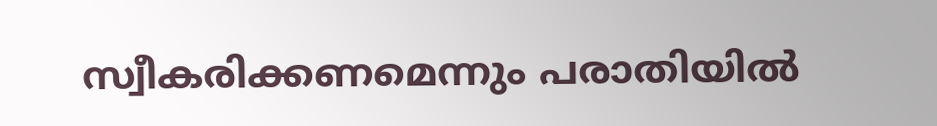സ്വീകരിക്കണമെന്നും പരാതിയിൽ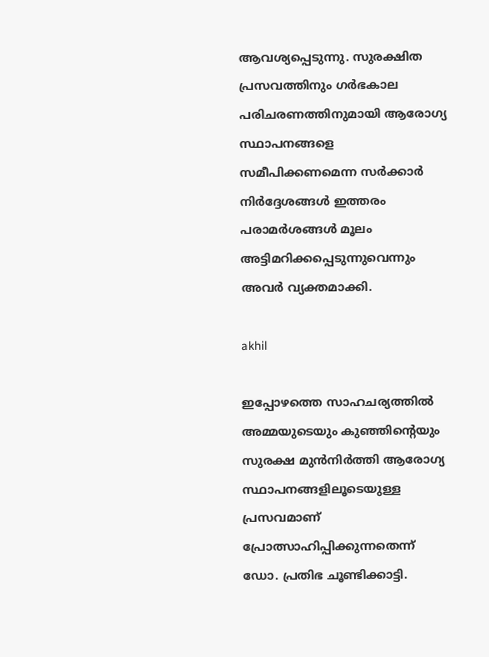ആവശ്യപ്പെടുന്നു. സുരക്ഷിത പ്രസവത്തിനും ഗർഭകാല പരിചരണത്തിനുമായി ആരോഗ്യ സ്ഥാപനങ്ങളെ സമീപിക്കണമെന്ന സർക്കാർ നിർദ്ദേശങ്ങൾ ഇത്തരം പരാമർശങ്ങൾ മൂലം അട്ടിമറിക്കപ്പെടുന്നുവെന്നും അവർ വ്യക്തമാക്കി.

akhil

ഇപ്പോഴത്തെ സാഹചര്യത്തിൽ അമ്മയുടെയും കുഞ്ഞിന്റെയും സുരക്ഷ മുൻനിർത്തി ആരോഗ്യ സ്ഥാപനങ്ങളിലൂടെയുള്ള പ്രസവമാണ് പ്രോത്സാഹിപ്പിക്കുന്നതെന്ന് ഡോ. പ്രതിഭ ചൂണ്ടിക്കാട്ടി.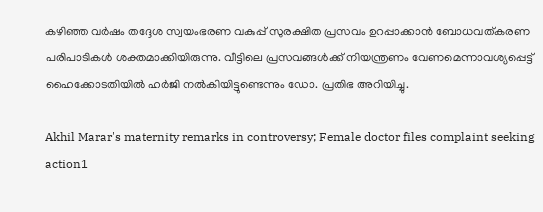കഴിഞ്ഞ വർഷം തദ്ദേശ സ്വയംഭരണ വകുപ്പ് സുരക്ഷിത പ്രസവം ഉറപ്പാക്കാൻ ബോധവത്കരണ പരിപാടികൾ ശക്തമാക്കിയിരുന്നു. വീട്ടിലെ പ്രസവങ്ങൾക്ക് നിയന്ത്രണം വേണമെന്നാവശ്യപ്പെട്ട് ഹൈക്കോടതിയിൽ ഹർജി നൽകിയിട്ടുണ്ടെന്നും ഡോ. പ്രതിഭ അറിയിച്ചു.

Akhil Marar's maternity remarks in controversy; Female doctor files complaint seeking action1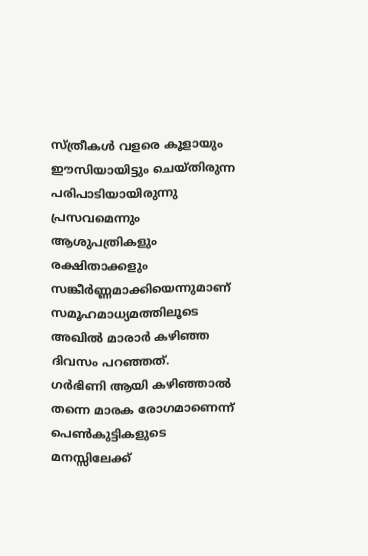സ്ത്രീകൾ വളരെ കൂളായും ഈസിയായിട്ടും ചെയ്തിരുന്ന പരിപാടിയായിരുന്നു പ്രസവമെന്നും ആശുപത്രികളും രക്ഷിതാക്കളും സങ്കീർണ്ണമാക്കിയെന്നുമാണ് സമൂഹമാധ്യമത്തിലൂടെ അഖിൽ മാരാർ കഴിഞ്ഞ ദിവസം പറഞ്ഞത്.
ഗർഭിണി ആയി കഴിഞ്ഞാൽ തന്നെ മാരക രോഗമാണെന്ന് പെൺകുട്ടികളുടെ മനസ്സിലേക്ക്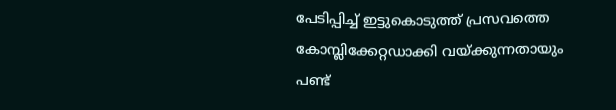പേടിപ്പിച്ച് ഇട്ടുകൊടുത്ത് പ്രസവത്തെ കോമ്പ്ലിക്കേറ്റഡാക്കി വയ്ക്കുന്നതായും പണ്ട്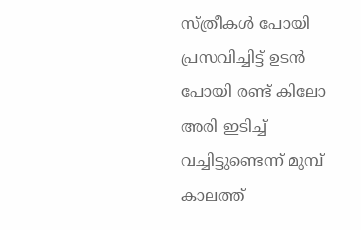സ്ത്രീകൾ പോയി പ്രസവിച്ചിട്ട് ഉടൻ പോയി രണ്ട് കിലോ അരി ഇടിച്ച് വച്ചിട്ടുണ്ടെന്ന് മുമ്പ് കാലത്ത്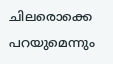ചിലരൊക്കെ പറയുമെന്നും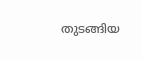തുടങ്ങിയ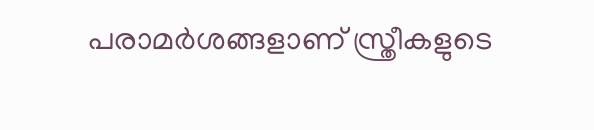പരാമർ‌ശങ്ങളാണ് സ്ത്രീകളുടെ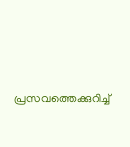പ്രസവത്തെക്കുറിച്ച്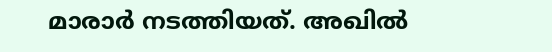മാരാർ നടത്തിയത്. അഖിൽ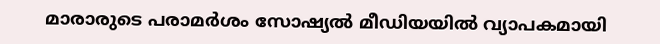മാരാരുടെ പരാമർശം സോഷ്യൽ മീഡിയയിൽ വ്യാപകമായി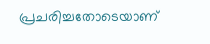പ്രചരിച്ചതോടെയാണ്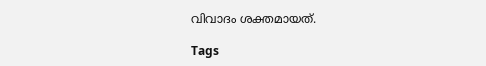വിവാദം ശക്തമായത്.

Tags